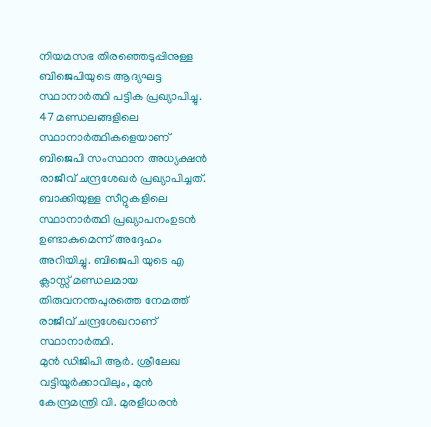നിയമസഭ തിരഞ്ഞെടുപ്പിനുള്ള ബിജെപിയുടെ ആദ്യഘട്ട സ്ഥാനാർത്ഥി പട്ടിക പ്രഖ്യാപിച്ചു. 47 മണ്ഡലങ്ങളിലെ സ്ഥാനാർത്ഥികളെയാണ് ബിജെപി സംസ്ഥാന അധ്യക്ഷൻ രാജീവ് ചന്ദ്രശേഖർ പ്രഖ്യാപിച്ചത്. ബാക്കിയുള്ള സീറ്റുകളിലെ സ്ഥാനാർത്ഥി പ്രഖ്യാപനംഉടൻ ഉണ്ടാകുമെന്ന് അദ്ദേഹം അറിയിച്ചു. ബിജെപി യുടെ എ ക്ലാസ്സ് മണ്ഡലമായ തിരുവനന്തപുരത്തെ നേമത്ത് രാജീവ് ചന്ദ്രശേഖറാണ് സ്ഥാനാർത്ഥി.
മുൻ ഡിജിപി ആർ. ശ്രീലേഖ വട്ടിയൂർക്കാവിലും, മുൻ കേന്ദ്രമന്ത്രി വി. മുരളീധരൻ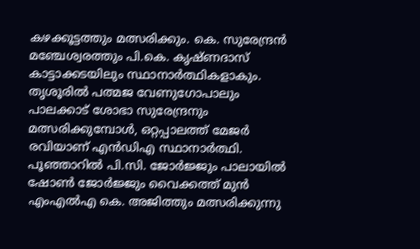കഴക്കൂട്ടത്തും മത്സരിക്കും. കെ. സുരേന്ദ്രൻ മഞ്ചേശ്വരത്തും പി.കെ. കൃഷ്ണദാസ് കാട്ടാക്കടയിലും സ്ഥാനാർത്ഥികളാകും. തൃശൂരിൽ പത്മജ വേണുഗോപാലും പാലക്കാട് ശോഭാ സുരേന്ദ്രനും മത്സരിക്കുമ്പോൾ, ഒറ്റപ്പാലത്ത് മേജർ രവിയാണ് എൻഡിഎ സ്ഥാനാർത്ഥി. പൂഞ്ഞാറിൽ പി.സി. ജോർജ്ജും പാലായിൽ ഷോൺ ജോർജ്ജും വൈക്കത്ത് മുൻ എംഎൽഎ കെ. അജിത്തും മത്സരിക്കുന്നു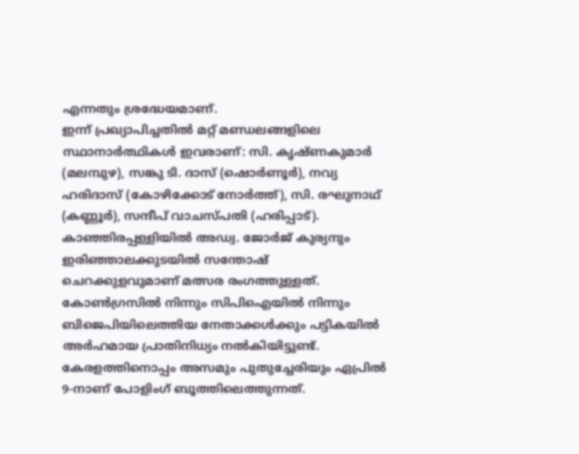എന്നതും ശ്രദ്ധേയമാണ്.
ഇന്ന് പ്രഖ്യാപിച്ചതിൽ മറ്റ് മണ്ഡലങ്ങളിലെ സ്ഥാനാർത്ഥികൾ ഇവരാണ്: സി. കൃഷ്ണകുമാർ (മലമ്പുഴ), സങ്കു ടി. ദാസ് (ഷൊർണൂർ), നവ്യ ഹരിദാസ് (കോഴിക്കോട് നോർത്ത്), സി. രഘുനാഥ് (കണ്ണൂർ), സന്ദീപ് വാചസ്പതി (ഹരിപ്പാട്). കാഞ്ഞിരപ്പള്ളിയിൽ അഡ്വ. ജോർജ് കുര്യനും ഇരിഞ്ഞാലക്കുടയിൽ സന്തോഷ് ചെറക്കുളവുമാണ് മത്സര രംഗത്തുള്ളത്. കോൺഗ്രസിൽ നിന്നും സിപിഐയിൽ നിന്നും ബിജെപിയിലെത്തിയ നേതാക്കൾക്കും പട്ടികയിൽ അർഹമായ പ്രാതിനിധ്യം നൽകിയിട്ടുണ്ട്.
കേരളത്തിനൊപ്പം അസമും പുതുച്ചേരിയും ഏപ്രിൽ 9-നാണ് പോളിംഗ് ബൂത്തിലെത്തുന്നത്.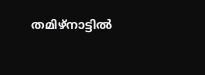തമിഴ്നാട്ടിൽ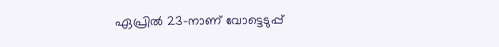ഏപ്രിൽ 23-നാണ് വോട്ടെടുപ്പ്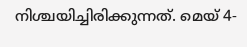നിശ്ചയിച്ചിരിക്കുന്നത്. മെയ് 4-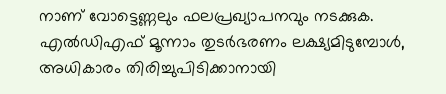നാണ് വോട്ടെണ്ണലും ഫലപ്രഖ്യാപനവും നടക്കുക. എൽഡിഎഫ് മൂന്നാം തുടർഭരണം ലക്ഷ്യമിടുമ്പോൾ, അധികാരം തിരിച്ചുപിടിക്കാനായി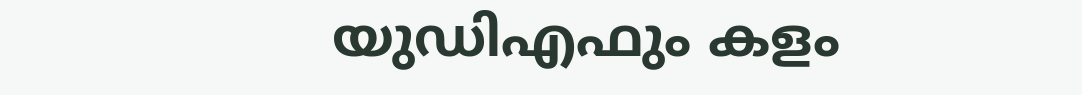യുഡിഎഫും കളം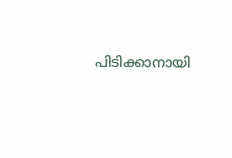പിടിക്കാനായി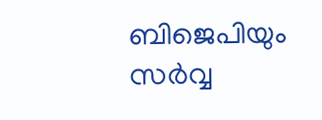ബിജെപിയും സർവ്വ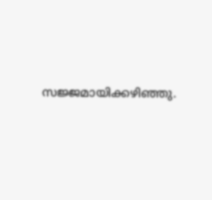സജ്ജമായിക്കഴിഞ്ഞു.